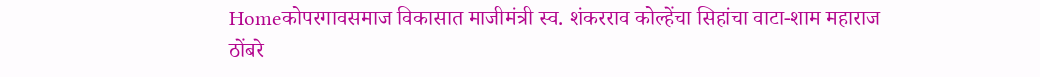Homeकोपरगावसमाज विकासात माजीमंत्री स्व. शंकरराव कोल्हेंचा सिहांचा वाटा-शाम महाराज ठोंबरे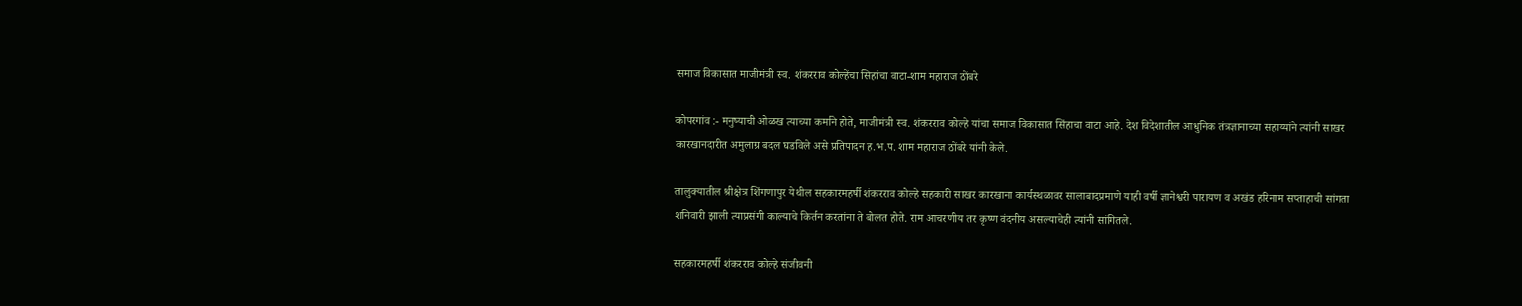समाज विकासात माजीमंत्री स्व. शंकरराव कोल्हेंचा सिहांचा वाटा-शाम महाराज ठोंबरे

कोपरगांव :- मनुष्याची ओळख त्याच्या कर्माने होते, माजीमंत्री स्व. शंकरराव कोल्हे यांचा समाज विकासात सिंहाचा वाटा आहे. देश विदेशातील आधुनिक तंत्रज्ञानाच्या सहाय्यांने त्यांनी साखर कारखानदारीत अमुलाग्र बदल घडविले असे प्रतिपादन ह.भ.प. शाम महाराज ठोंबरे यांनी केले.

तालुक्यातील श्रीक्षेत्र शिंगणापुर येथील सहकारमहर्षी शंकरराव कोल्हे सहकारी साखर कारखाना कार्यस्थळावर सालाबादप्रमाणे याही वर्षी ज्ञानेश्वरी पारायण व अखंड हरिनाम सप्ताहाची सांगता शनिवारी झाली त्याप्रसंगी काल्याचे किर्तन करतांना ते बोलत होते. राम आचरणीय तर कृष्ण वंदनीय असल्याचेही त्यांनी सांगितले.

सहकारमहर्षी शंकरराव कोल्हे संजीवनी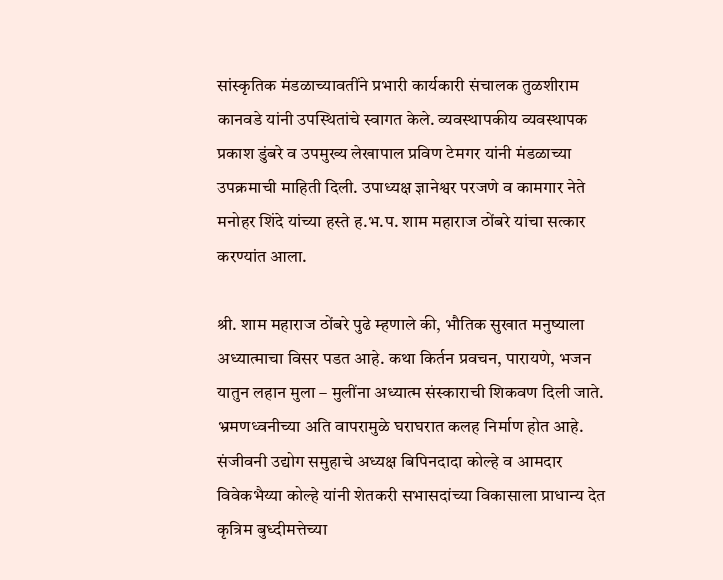सांस्कृतिक मंडळाच्यावतींने प्रभारी कार्यकारी संचालक तुळशीराम कानवडे यांनी उपस्थितांचे स्वागत केले. व्यवस्थापकीय व्यवस्थापक प्रकाश डुंबरे व उपमुख्य लेखापाल प्रविण टेमगर यांनी मंडळाच्या उपक्रमाची माहिती दिली. उपाध्यक्ष ज्ञानेश्वर परजणे व कामगार नेते मनोहर शिंदे यांच्या हस्ते ह.भ.प. शाम महाराज ठोंबरे यांचा सत्कार करण्यांत आला.

श्री. शाम महाराज ठोंबरे पुढे म्हणाले की, भौतिक सुखात मनुष्याला अध्यात्माचा विसर पडत आहे. कथा किर्तन प्रवचन, पारायणे, भजन यातुन लहान मुला – मुलींना अध्यात्म संस्काराची शिकवण दिली जाते. भ्रमणध्वनीच्या अति वापरामुळे घराघरात कलह निर्माण होत आहे. संजीवनी उद्योग समुहाचे अध्यक्ष बिपिनदादा कोल्हे व आमदार विवेकभैय्या कोल्हे यांनी शेतकरी सभासदांच्या विकासाला प्राधान्य देत कृत्रिम बुध्दीमत्तेच्या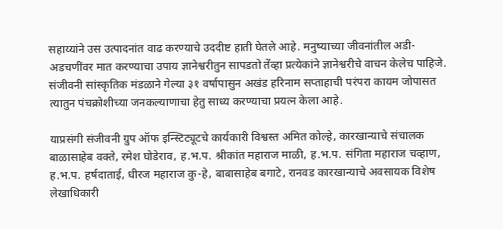सहाय्यांने उस उत्पादनांत वाढ करण्याचे उददीष्ट हाती घेतले आहे. मनुष्याच्या जीवनांतील अडी- अडचणींवर मात करण्याचा उपाय ज्ञानेश्वरीतुन सापडतो तेंव्हा प्रत्येकांने ज्ञानेश्वरीचे वाचन केलेच पाहिजे. संजीवनी सांस्कृतिक मंडळाने गेल्या ३१ वर्षापासुन अखंड हरिनाम सप्ताहाची परंपरा कायम जोपासत त्यातुन पंचक्रोशीच्या जनकल्याणाचा हेतु साध्य करण्याचा प्रयत्न केला आहे.

याप्रसंगी संजीवनी ग्रुप ऑफ इन्स्टिट्यूटचे कार्यकारी विश्वस्त अमित कोल्हे, कारखान्याचे संचालक बाळासाहेब वक्ते, रमेश घोडेराव, ह.भ.प. श्रीकांत महाराज माळी, ह.भ.प. संगिता महाराज चव्हाण, ह.भ.प. हर्षदाताई, धीरज महाराज कु-हे, बाबासाहेब बगाटे, रानवड कारखान्याचे अवसायक विशेष लेखाधिकारी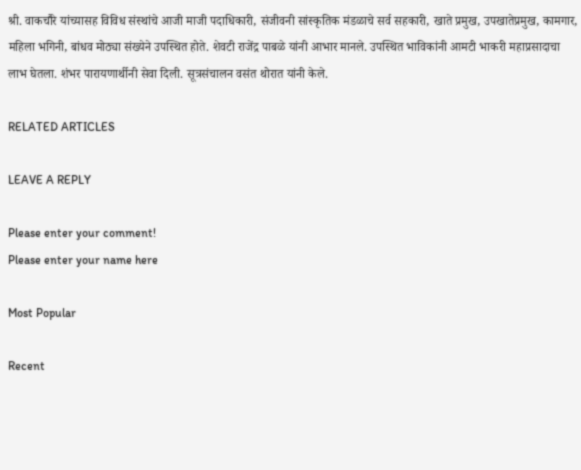श्री. वाकचौरे यांच्यासह विविध संस्थांचे आजी माजी पदाधिकारी, संजीवनी सांस्कृतिक मंडळाचे सर्व सहकारी, खाते प्रमुख, उपखातेप्रमुख, कामगार, महिला भगिनी, बांधव मोठ्या संख्येने उपस्थित होते. शेवटी राजेंद्र पाबळे यांनी आभार मानले. उपस्थित भाविकांनी आमटी भाकरी महाप्रसादाचा लाभ घेतला. शंभर पारायणार्थीनी सेवा दिली. सूत्रसंचालन वसंत थोरात यांनी केले.

RELATED ARTICLES

LEAVE A REPLY

Please enter your comment!
Please enter your name here

Most Popular

Recent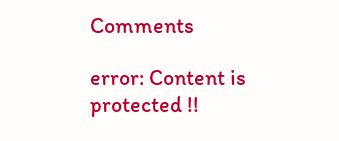Comments

error: Content is protected !!